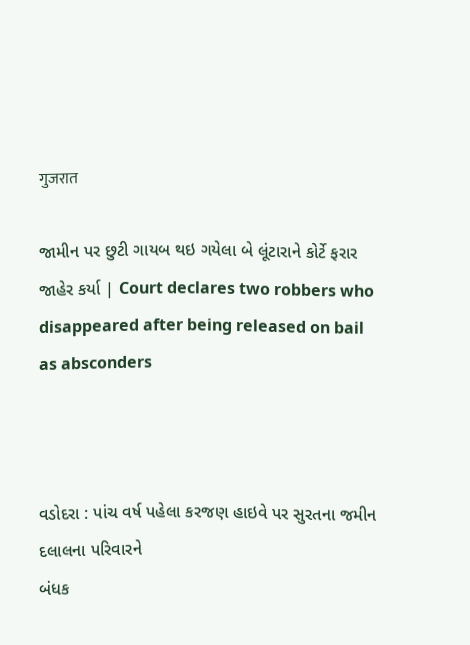गुजरात

જામીન પર છુટી ગાયબ થઇ ગયેલા બે લૂંટારાને કોર્ટે ફરાર જાહેર કર્યા | Court declares two robbers who disappeared after being released on bail as absconders



વડોદરા : પાંચ વર્ષ પહેલા કરજણ હાઇવે પર સુરતના જમીન દલાલના પરિવારને
બંધક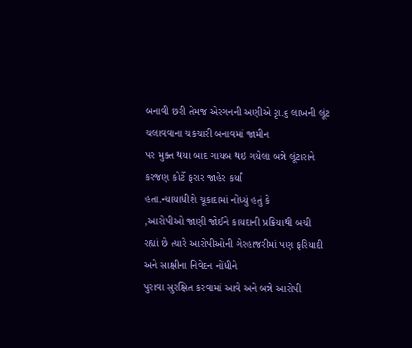બનાવી છરી તેમજ એરગનની અણીએ રૃા.૬ લાખની લૂંટ ચલાવવાના ચકચારી બનાવમાં જામીન
પર મુક્ત થયા બાદ ગાયબ થઇ ગયેલા બન્ને લૂંટારાને કરજણ કોર્ટે ફરાર જાહેર કર્યાં
હતા.ન્યાયાધીશે ચૂકાદામાં નોંધ્યું હતું કે
,આરોપીઓ જાણી જોઈને કાયદાની પ્રક્રિયાથી બચી
રહ્યાં છે ત્યારે આરોપીઓની ગેરહાજરીમાં પણ ફરિયાદી અને સાક્ષીના નિવેદન નોંધીને
પુરાવા સુરક્ષિત કરવામાં આવે અને બન્ને આરોપી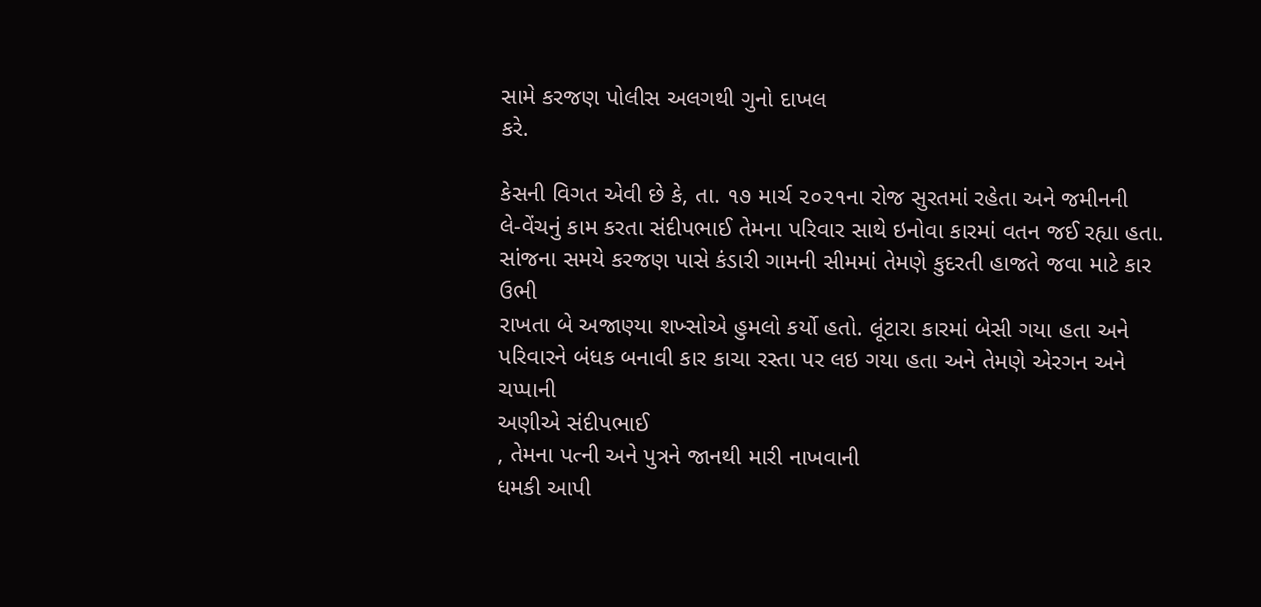સામે કરજણ પોલીસ અલગથી ગુનો દાખલ
કરે.

કેસની વિગત એવી છે કે, તા. ૧૭ માર્ચ ૨૦૨૧ના રોજ સુરતમાં રહેતા અને જમીનની
લે-વેંચનું કામ કરતા સંદીપભાઈ તેમના પરિવાર સાથે ઇનોવા કારમાં વતન જઈ રહ્યા હતા.
સાંજના સમયે કરજણ પાસે કંડારી ગામની સીમમાં તેમણે કુદરતી હાજતે જવા માટે કાર ઉભી
રાખતા બે અજાણ્યા શખ્સોએ હુમલો કર્યો હતો. લૂંટારા કારમાં બેસી ગયા હતા અને
પરિવારને બંધક બનાવી કાર કાચા રસ્તા પર લઇ ગયા હતા અને તેમણે એરગન અને ચપ્પાની
અણીએ સંદીપભાઈ
, તેમના પત્ની અને પુત્રને જાનથી મારી નાખવાની
ધમકી આપી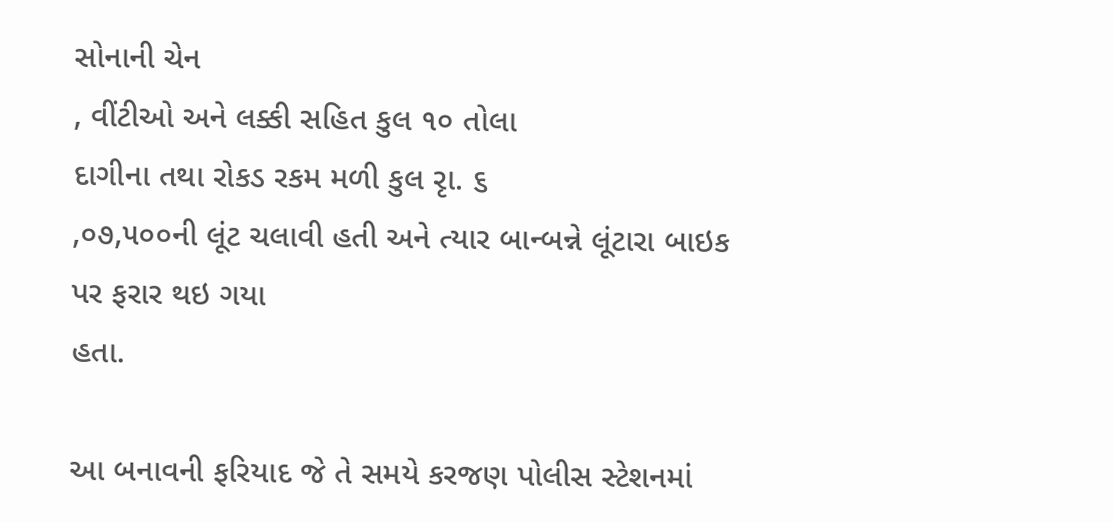સોનાની ચેન
, વીંટીઓ અને લક્કી સહિત કુલ ૧૦ તોલા
દાગીના તથા રોકડ રકમ મળી કુલ રૃા. ૬
,૦૭,૫૦૦ની લૂંટ ચલાવી હતી અને ત્યાર બાન્બન્ને લૂંટારા બાઇક પર ફરાર થઇ ગયા
હતા.

આ બનાવની ફરિયાદ જે તે સમયે કરજણ પોલીસ સ્ટેશનમાં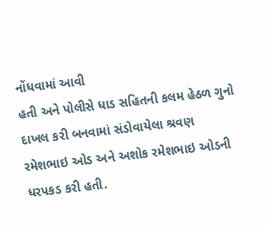નોંધવામાં આવી
હતી અને પોલીસે ધાડ સહિતની કલમ હેઠળ ગુનો દાખલ કરી બનવામાં સંડોવાયેલા શ્રવણ
રમેશભાઇ ઓડ અને અશોક રમેશભાઇ ઓડની ધરપકડ કરી હતી.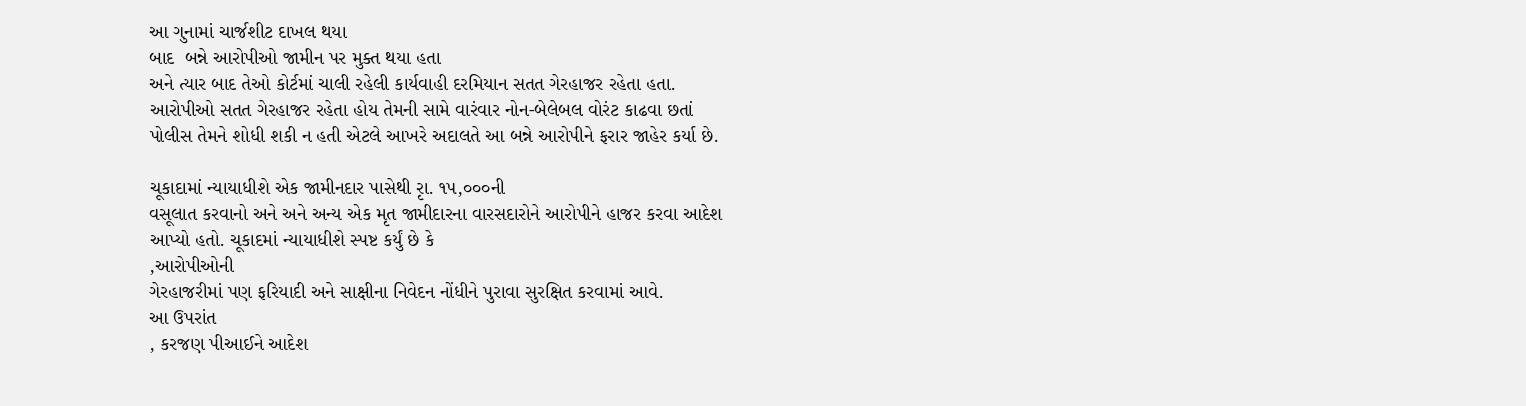આ ગુનામાં ચાર્જશીટ દાખલ થયા
બાદ  બન્ને આરોપીઓ જામીન પર મુક્ત થયા હતા
અને ત્યાર બાદ તેઓ કોર્ટમાં ચાલી રહેલી કાર્યવાહી દરમિયાન સતત ગેરહાજર રહેતા હતા.
આરોપીઓ સતત ગેરહાજર રહેતા હોય તેમની સામે વારંવાર નોન-બેલેબલ વોરંટ કાઢવા છતાં
પોલીસ તેમને શોધી શકી ન હતી એટલે આખરે અદાલતે આ બન્ને આરોપીને ફરાર જાહેર કર્યા છે.

ચૂકાદામાં ન્યાયાધીશે એક જામીનદાર પાસેથી રૃા. ૧૫,૦૦૦ની
વસૂલાત કરવાનો અને અને અન્ય એક મૃત જામીદારના વારસદારોને આરોપીને હાજર કરવા આદેશ
આપ્યો હતો. ચૂકાદમાં ન્યાયાધીશે સ્પષ્ટ કર્યું છે કે
,આરોપીઓની
ગેરહાજરીમાં પણ ફરિયાદી અને સાક્ષીના નિવેદન નોંધીને પુરાવા સુરક્ષિત કરવામાં આવે.
આ ઉપરાંત
, કરજણ પીઆઈને આદેશ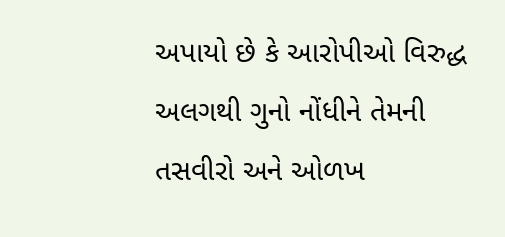અપાયો છે કે આરોપીઓ વિરુદ્ધ
અલગથી ગુનો નોંધીને તેમની તસવીરો અને ઓળખ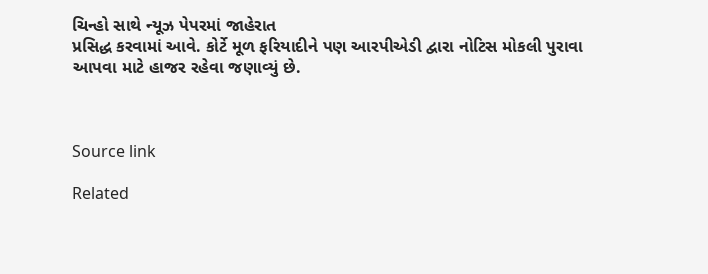ચિન્હો સાથે ન્યૂઝ પેપરમાં જાહેરાત
પ્રસિદ્ધ કરવામાં આવે. કોર્ટે મૂળ ફરિયાદીને પણ આરપીએડી દ્વારા નોટિસ મોકલી પુરાવા
આપવા માટે હાજર રહેવા જણાવ્યું છે.



Source link

Related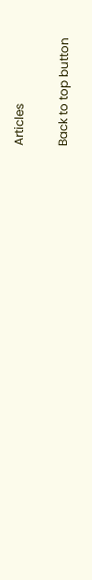Articles

Back to top button